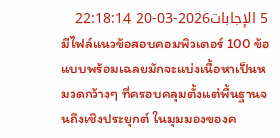5 الإجابات2026-03-20 22:18:14
มีไฟล์แนวข้อสอบคอมพิวเตอร์ 100 ข้อแบบพร้อมเฉลยมักจะแบ่งเนื้อหาเป็นหมวดกว้างๆ ที่ครอบคลุมตั้งแต่พื้นฐานจนถึงเชิงประยุกต์ ในมุมมองของค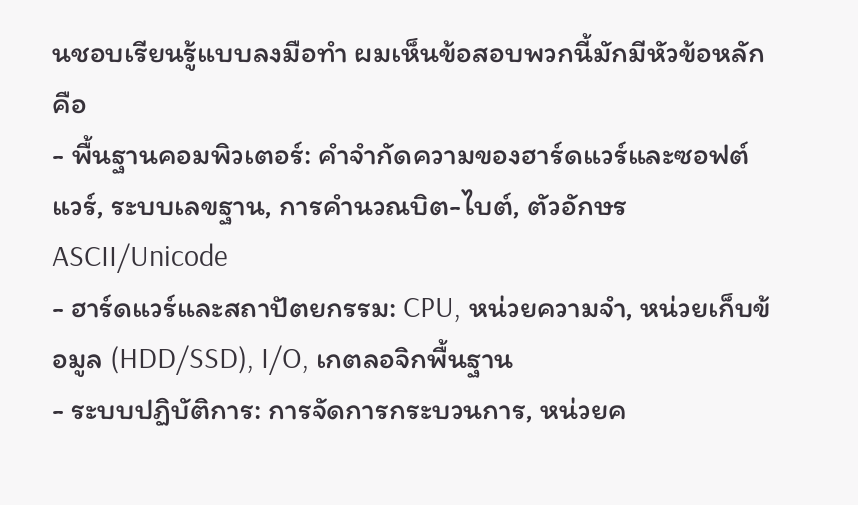นชอบเรียนรู้แบบลงมือทำ ผมเห็นข้อสอบพวกนี้มักมีหัวข้อหลักคือ
- พื้นฐานคอมพิวเตอร์: คำจำกัดความของฮาร์ดแวร์และซอฟต์แวร์, ระบบเลขฐาน, การคำนวณบิต-ไบต์, ตัวอักษร ASCII/Unicode
- ฮาร์ดแวร์และสถาปัตยกรรม: CPU, หน่วยความจำ, หน่วยเก็บข้อมูล (HDD/SSD), I/O, เกตลอจิกพื้นฐาน
- ระบบปฏิบัติการ: การจัดการกระบวนการ, หน่วยค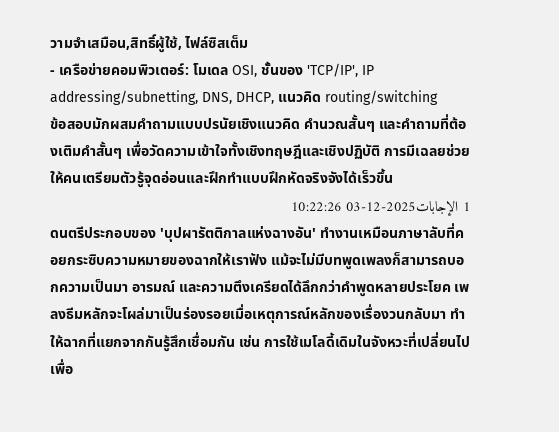วามจำเสมือน,สิทธิ์ผู้ใช้, ไฟล์ซิสเต็ม
- เครือข่ายคอมพิวเตอร์: โมเดล OSI, ชั้นของ 'TCP/IP', IP addressing/subnetting, DNS, DHCP, แนวคิด routing/switching
ข้อสอบมักผสมคำถามแบบปรนัยเชิงแนวคิด คำนวณสั้นๆ และคำถามที่ต้องเติมคำสั้นๆ เพื่อวัดความเข้าใจทั้งเชิงทฤษฎีและเชิงปฏิบัติ การมีเฉลยช่วยให้คนเตรียมตัวรู้จุดอ่อนและฝึกทำแบบฝึกหัดจริงจังได้เร็วขึ้น
1 الإجابات2025-12-03 10:22:26
ดนตรีประกอบของ 'บุปผารัตติกาลแห่งฉางอัน' ทำงานเหมือนภาษาลับที่คอยกระซิบความหมายของฉากให้เราฟัง แม้จะไม่มีบทพูดเพลงก็สามารถบอกความเป็นมา อารมณ์ และความตึงเครียดได้ลึกกว่าคำพูดหลายประโยค เพลงธีมหลักจะโผล่มาเป็นร่องรอยเมื่อเหตุการณ์หลักของเรื่องวนกลับมา ทำให้ฉากที่แยกจากกันรู้สึกเชื่อมกัน เช่น การใช้เมโลดี้เดิมในจังหวะที่เปลี่ยนไปเพื่อ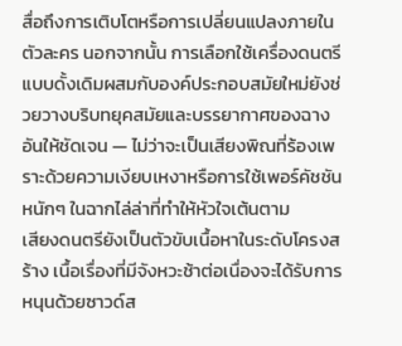สื่อถึงการเติบโตหรือการเปลี่ยนแปลงภายในตัวละคร นอกจากนั้น การเลือกใช้เครื่องดนตรีแบบดั้งเดิมผสมกับองค์ประกอบสมัยใหม่ยังช่วยวางบริบทยุคสมัยและบรรยากาศของฉางอันให้ชัดเจน — ไม่ว่าจะเป็นเสียงพิณที่ร้องเพราะด้วยความเงียบเหงาหรือการใช้เพอร์คัชชันหนักๆ ในฉากไล่ล่าที่ทำให้หัวใจเต้นตาม
เสียงดนตรียังเป็นตัวขับเนื้อหาในระดับโครงสร้าง เนื้อเรื่องที่มีจังหวะช้าต่อเนื่องจะได้รับการหนุนด้วยซาวด์ส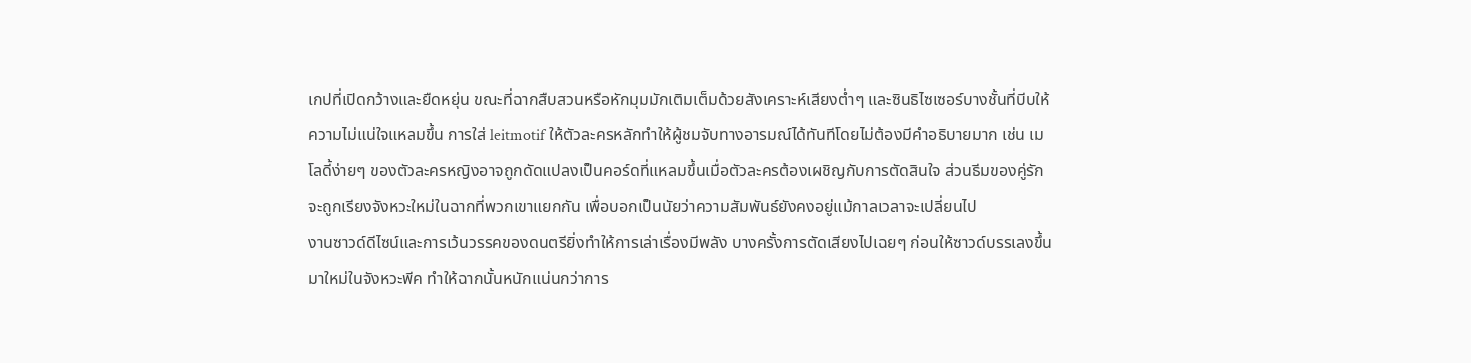เกปที่เปิดกว้างและยืดหยุ่น ขณะที่ฉากสืบสวนหรือหักมุมมักเติมเต็มด้วยสังเคราะห์เสียงต่ำๆ และซินธิไซเซอร์บางชั้นที่บีบให้ความไม่แน่ใจแหลมขึ้น การใส่ leitmotif ให้ตัวละครหลักทำให้ผู้ชมจับทางอารมณ์ได้ทันทีโดยไม่ต้องมีคำอธิบายมาก เช่น เมโลดี้ง่ายๆ ของตัวละครหญิงอาจถูกดัดแปลงเป็นคอร์ดที่แหลมขึ้นเมื่อตัวละครต้องเผชิญกับการตัดสินใจ ส่วนธีมของคู่รักจะถูกเรียงจังหวะใหม่ในฉากที่พวกเขาแยกกัน เพื่อบอกเป็นนัยว่าความสัมพันธ์ยังคงอยู่แม้กาลเวลาจะเปลี่ยนไป
งานซาวด์ดีไซน์และการเว้นวรรคของดนตรียิ่งทำให้การเล่าเรื่องมีพลัง บางครั้งการตัดเสียงไปเฉยๆ ก่อนให้ซาวด์บรรเลงขึ้นมาใหม่ในจังหวะพีค ทำให้ฉากนั้นหนักแน่นกว่าการ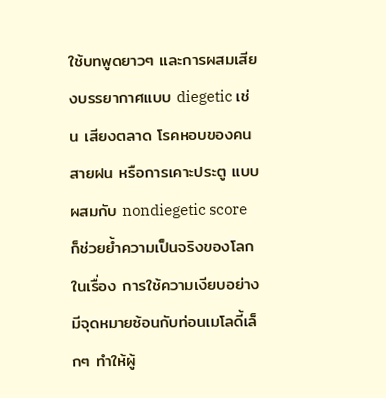ใช้บทพูดยาวๆ และการผสมเสียงบรรยากาศแบบ diegetic เช่น เสียงตลาด โรคหอบของคน สายฝน หรือการเคาะประตู แบบผสมกับ nondiegetic score ก็ช่วยย้ำความเป็นจริงของโลกในเรื่อง การใช้ความเงียบอย่างมีจุดหมายซ้อนกับท่อนเมโลดี้เล็กๆ ทำให้ผู้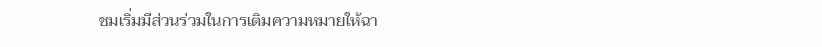ชมเริ่มมีส่วนร่วมในการเติมความหมายให้ฉา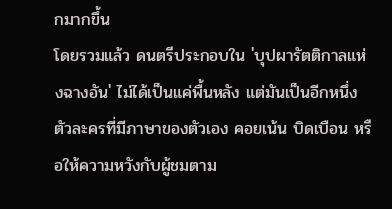กมากขึ้น
โดยรวมแล้ว ดนตรีประกอบใน 'บุปผารัตติกาลแห่งฉางอัน' ไม่ได้เป็นแค่พื้นหลัง แต่มันเป็นอีกหนึ่งตัวละครที่มีภาษาของตัวเอง คอยเน้น บิดเบือน หรือให้ความหวังกับผู้ชมตาม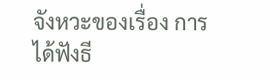จังหวะของเรื่อง การได้ฟังธี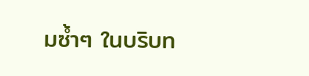มซ้ำๆ ในบริบท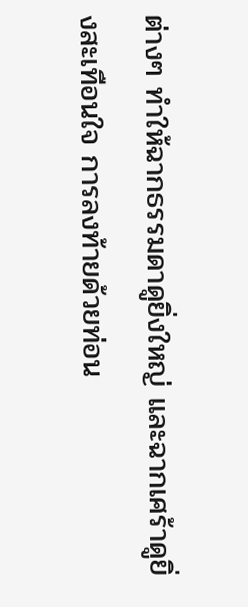ต่างๆ ทำให้ฉากธรรมดาดูยิ่งใหญ่ และฉากเศร้าดูยิ่งสะเทือนใจ การลงท้ายด้วยท่อน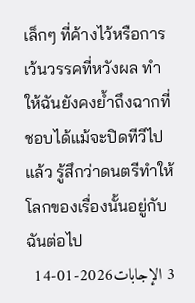เล็กๆ ที่ค้างไว้หรือการเว้นวรรคที่หวังผล ทำให้ฉันยังคงย้ำถึงฉากที่ชอบได้แม้จะปิดทีวีไปแล้ว รู้สึกว่าดนตรีทำให้โลกของเรื่องนั้นอยู่กับฉันต่อไป
3 الإجابات2026-01-14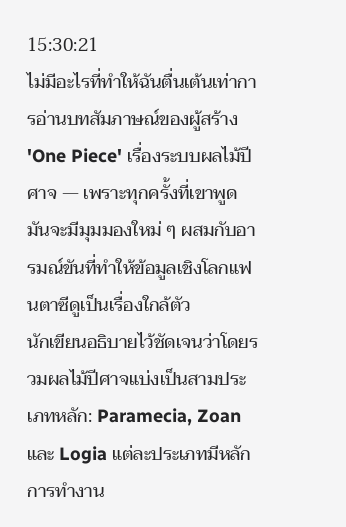15:30:21
ไม่มีอะไรที่ทำให้ฉันตื่นเต้นเท่าการอ่านบทสัมภาษณ์ของผู้สร้าง 'One Piece' เรื่องระบบผลไม้ปีศาจ — เพราะทุกครั้งที่เขาพูดมันจะมีมุมมองใหม่ ๆ ผสมกับอารมณ์ขันที่ทำให้ข้อมูลเชิงโลกแฟนตาซีดูเป็นเรื่องใกล้ตัว
นักเขียนอธิบายไว้ชัดเจนว่าโดยรวมผลไม้ปีศาจแบ่งเป็นสามประเภทหลัก: Paramecia, Zoan และ Logia แต่ละประเภทมีหลักการทำงาน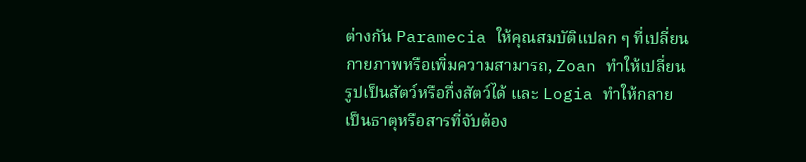ต่างกัน Paramecia ให้คุณสมบัติแปลก ๆ ที่เปลี่ยนกายภาพหรือเพิ่มความสามารถ, Zoan ทำให้เปลี่ยนรูปเป็นสัตว์หรือกึ่งสัตว์ได้ และ Logia ทำให้กลายเป็นธาตุหรือสารที่จับต้อง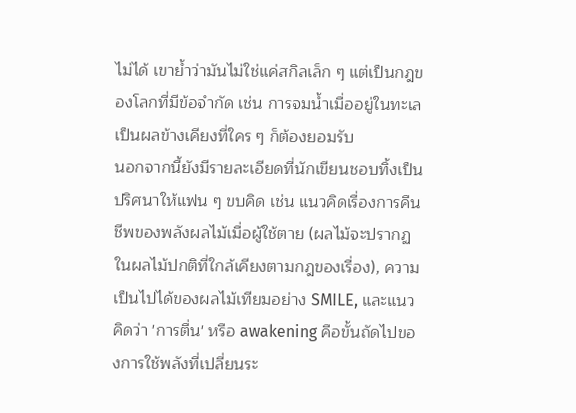ไม่ได้ เขาย้ำว่ามันไม่ใช่แค่สกิลเล็ก ๆ แต่เป็นกฎของโลกที่มีข้อจำกัด เช่น การจมน้ำเมื่ออยู่ในทะเลเป็นผลข้างเคียงที่ใคร ๆ ก็ต้องยอมรับ
นอกจากนี้ยังมีรายละเอียดที่นักเขียนชอบทิ้งเป็นปริศนาให้แฟน ๆ ขบคิด เช่น แนวคิดเรื่องการคืนชีพของพลังผลไม้เมื่อผู้ใช้ตาย (ผลไม้จะปรากฏในผลไม้ปกติที่ใกล้เคียงตามกฎของเรื่อง), ความเป็นไปได้ของผลไม้เทียมอย่าง SMILE, และแนวคิดว่า 'การตื่น' หรือ awakening คือขั้นถัดไปของการใช้พลังที่เปลี่ยนระ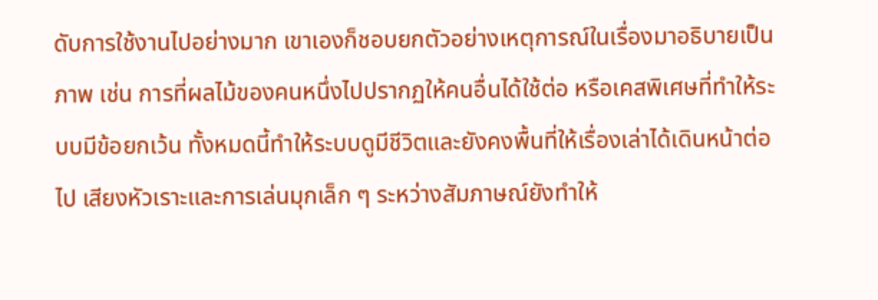ดับการใช้งานไปอย่างมาก เขาเองก็ชอบยกตัวอย่างเหตุการณ์ในเรื่องมาอธิบายเป็นภาพ เช่น การที่ผลไม้ของคนหนึ่งไปปรากฏให้คนอื่นได้ใช้ต่อ หรือเคสพิเศษที่ทำให้ระบบมีข้อยกเว้น ทั้งหมดนี้ทำให้ระบบดูมีชีวิตและยังคงพื้นที่ให้เรื่องเล่าได้เดินหน้าต่อไป เสียงหัวเราะและการเล่นมุกเล็ก ๆ ระหว่างสัมภาษณ์ยังทำให้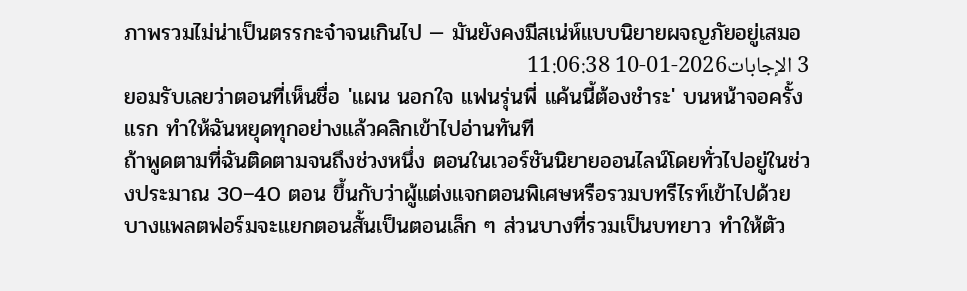ภาพรวมไม่น่าเป็นตรรกะจ๋าจนเกินไป — มันยังคงมีสเน่ห์แบบนิยายผจญภัยอยู่เสมอ
3 الإجابات2026-01-10 11:06:38
ยอมรับเลยว่าตอนที่เห็นชื่อ 'แผน นอกใจ แฟนรุ่นพี่ แค้นนี้ต้องชำระ' บนหน้าจอครั้งแรก ทำให้ฉันหยุดทุกอย่างแล้วคลิกเข้าไปอ่านทันที
ถ้าพูดตามที่ฉันติดตามจนถึงช่วงหนึ่ง ตอนในเวอร์ชันนิยายออนไลน์โดยทั่วไปอยู่ในช่วงประมาณ 30–40 ตอน ขึ้นกับว่าผู้แต่งแจกตอนพิเศษหรือรวมบทรีไรท์เข้าไปด้วย บางแพลตฟอร์มจะแยกตอนสั้นเป็นตอนเล็ก ๆ ส่วนบางที่รวมเป็นบทยาว ทำให้ตัว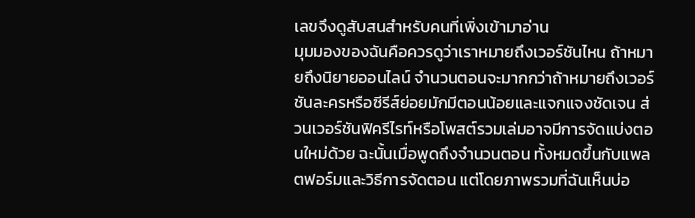เลขจึงดูสับสนสำหรับคนที่เพิ่งเข้ามาอ่าน
มุมมองของฉันคือควรดูว่าเราหมายถึงเวอร์ชันไหน ถ้าหมายถึงนิยายออนไลน์ จำนวนตอนจะมากกว่าถ้าหมายถึงเวอร์ชันละครหรือซีรีส์ย่อยมักมีตอนน้อยและแจกแจงชัดเจน ส่วนเวอร์ชันฟิครีไรท์หรือโพสต์รวมเล่มอาจมีการจัดแบ่งตอนใหม่ด้วย ฉะนั้นเมื่อพูดถึงจำนวนตอน ทั้งหมดขึ้นกับแพลตฟอร์มและวิธีการจัดตอน แต่โดยภาพรวมที่ฉันเห็นบ่อ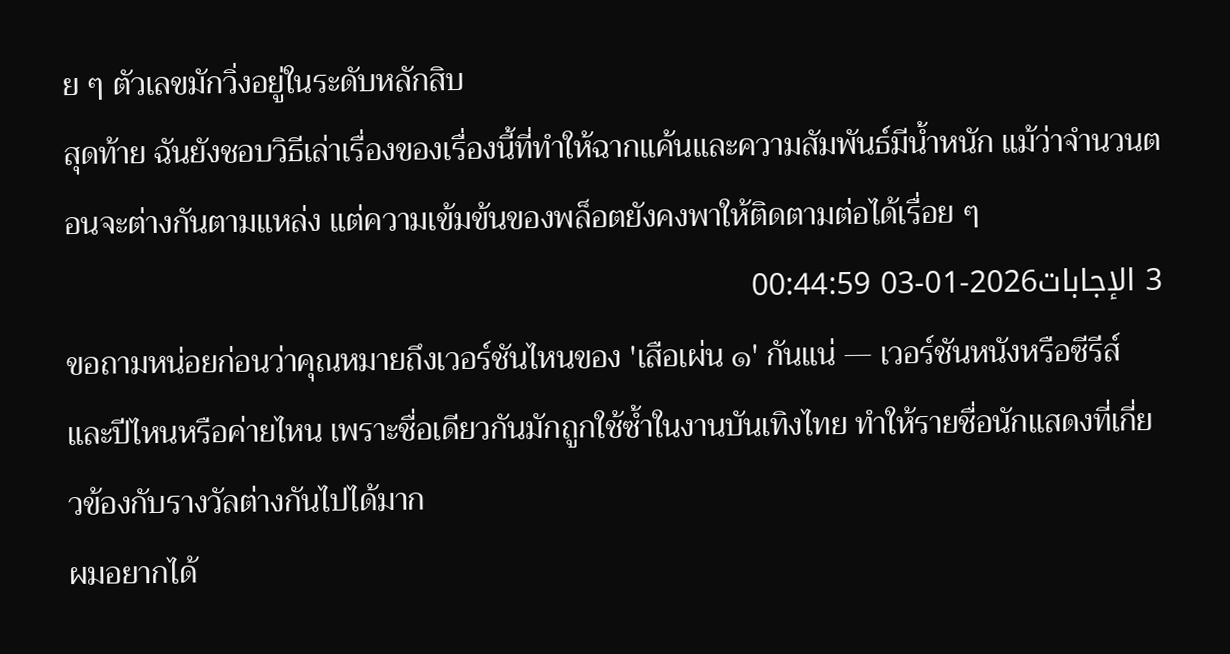ย ๆ ตัวเลขมักวิ่งอยู่ในระดับหลักสิบ
สุดท้าย ฉันยังชอบวิธีเล่าเรื่องของเรื่องนี้ที่ทำให้ฉากแค้นและความสัมพันธ์มีน้ำหนัก แม้ว่าจำนวนตอนจะต่างกันตามแหล่ง แต่ความเข้มข้นของพล็อตยังคงพาให้ติดตามต่อได้เรื่อย ๆ
3 الإجابات2026-01-03 00:44:59
ขอถามหน่อยก่อนว่าคุณหมายถึงเวอร์ชันไหนของ 'เสือเผ่น ๑' กันแน่ — เวอร์ชันหนังหรือซีรีส์ และปีไหนหรือค่ายไหน เพราะชื่อเดียวกันมักถูกใช้ซ้ำในงานบันเทิงไทย ทำให้รายชื่อนักแสดงที่เกี่ยวข้องกับรางวัลต่างกันไปได้มาก
ผมอยากได้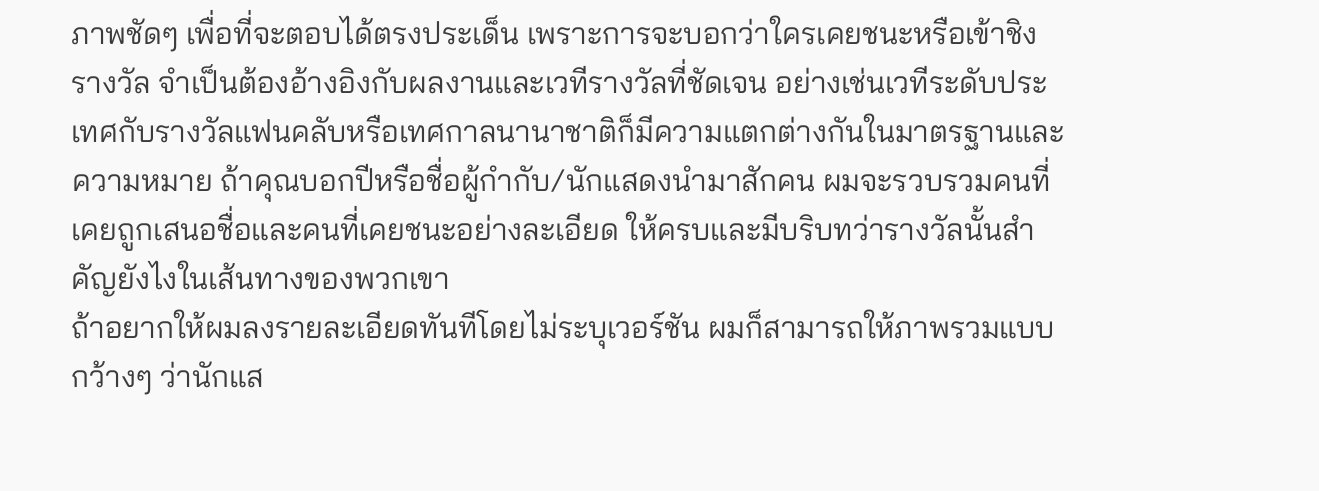ภาพชัดๆ เพื่อที่จะตอบได้ตรงประเด็น เพราะการจะบอกว่าใครเคยชนะหรือเข้าชิงรางวัล จำเป็นต้องอ้างอิงกับผลงานและเวทีรางวัลที่ชัดเจน อย่างเช่นเวทีระดับประเทศกับรางวัลแฟนคลับหรือเทศกาลนานาชาติก็มีความแตกต่างกันในมาตรฐานและความหมาย ถ้าคุณบอกปีหรือชื่อผู้กำกับ/นักแสดงนำมาสักคน ผมจะรวบรวมคนที่เคยถูกเสนอชื่อและคนที่เคยชนะอย่างละเอียด ให้ครบและมีบริบทว่ารางวัลนั้นสำคัญยังไงในเส้นทางของพวกเขา
ถ้าอยากให้ผมลงรายละเอียดทันทีโดยไม่ระบุเวอร์ชัน ผมก็สามารถให้ภาพรวมแบบกว้างๆ ว่านักแส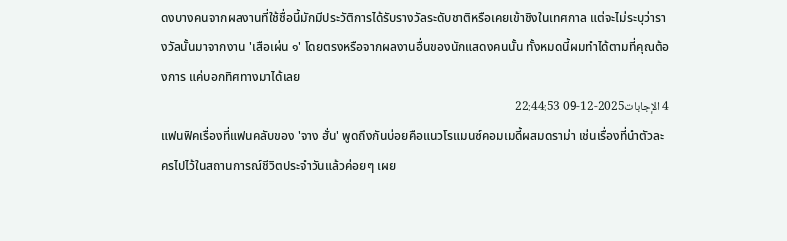ดงบางคนจากผลงานที่ใช้ชื่อนี้มักมีประวัติการได้รับรางวัลระดับชาติหรือเคยเข้าชิงในเทศกาล แต่จะไม่ระบุว่ารางวัลนั้นมาจากงาน 'เสือเผ่น ๑' โดยตรงหรือจากผลงานอื่นของนักแสดงคนนั้น ทั้งหมดนี้ผมทำได้ตามที่คุณต้องการ แค่บอกทิศทางมาได้เลย
4 الإجابات2025-12-09 22:44:53
แฟนฟิคเรื่องที่แฟนคลับของ 'จาง ฮั่น' พูดถึงกันบ่อยคือแนวโรแมนซ์คอมเมดี้ผสมดราม่า เช่นเรื่องที่นำตัวละครไปไว้ในสถานการณ์ชีวิตประจำวันแล้วค่อยๆ เผย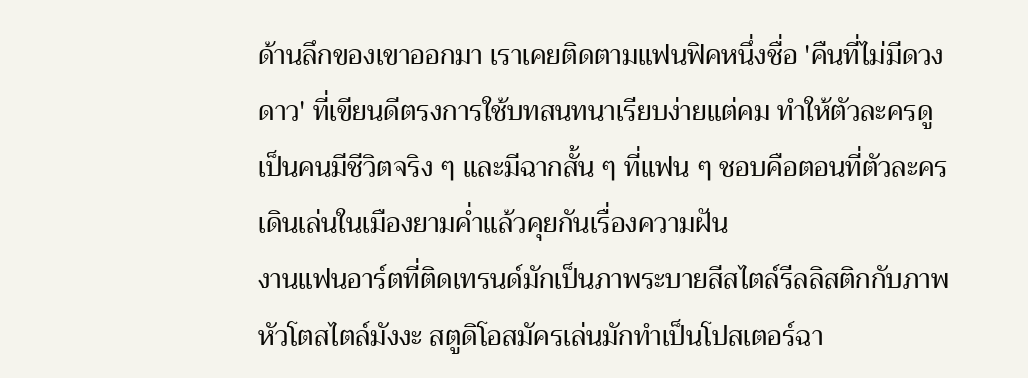ด้านลึกของเขาออกมา เราเคยติดตามแฟนฟิคหนึ่งชื่อ 'คืนที่ไม่มีดวงดาว' ที่เขียนดีตรงการใช้บทสนทนาเรียบง่ายแต่คม ทำให้ตัวละครดูเป็นคนมีชีวิตจริง ๆ และมีฉากสั้น ๆ ที่แฟน ๆ ชอบคือตอนที่ตัวละครเดินเล่นในเมืองยามค่ำแล้วคุยกันเรื่องความฝัน
งานแฟนอาร์ตที่ติดเทรนด์มักเป็นภาพระบายสีสไตล์รีลลิสติกกับภาพหัวโตสไตล์มังงะ สตูดิโอสมัครเล่นมักทำเป็นโปสเตอร์ฉา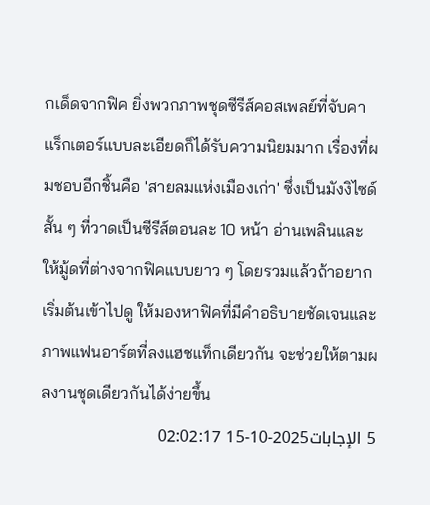กเด็ดจากฟิค ยิ่งพวกภาพชุดซีรีส์คอสเพลย์ที่จับคาแร็กเตอร์แบบละเอียดก็ได้รับความนิยมมาก เรื่องที่ผมชอบอีกชิ้นคือ 'สายลมแห่งเมืองเก่า' ซึ่งเป็นมังงิไซด์สั้น ๆ ที่วาดเป็นซีรีส์ตอนละ 10 หน้า อ่านเพลินและให้มู้ดที่ต่างจากฟิคแบบยาว ๆ โดยรวมแล้วถ้าอยากเริ่มต้นเข้าไปดู ให้มองหาฟิคที่มีคำอธิบายชัดเจนและภาพแฟนอาร์ตที่ลงแฮชแท็กเดียวกัน จะช่วยให้ตามผลงานชุดเดียวกันได้ง่ายขึ้น
5 الإجابات2025-10-15 02:02:17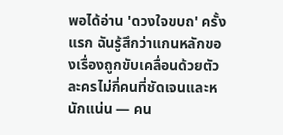พอได้อ่าน 'ดวงใจขบถ' ครั้งแรก ฉันรู้สึกว่าแกนหลักของเรื่องถูกขับเคลื่อนด้วยตัวละครไม่กี่คนที่ชัดเจนและหนักแน่น — คน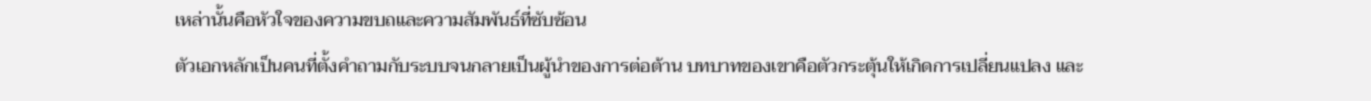เหล่านั้นคือหัวใจของความขบถและความสัมพันธ์ที่ซับซ้อน
ตัวเอกหลักเป็นคนที่ตั้งคำถามกับระบบจนกลายเป็นผู้นำของการต่อต้าน บทบาทของเขาคือตัวกระตุ้นให้เกิดการเปลี่ยนแปลง และ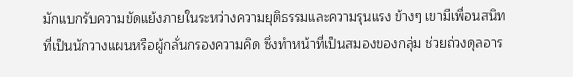มักแบกรับความขัดแย้งภายในระหว่างความยุติธรรมและความรุนแรง ข้างๆ เขามีเพื่อนสนิทที่เป็นนักวางแผนหรือผู้กลั่นกรองความคิด ซึ่งทำหน้าที่เป็นสมองของกลุ่ม ช่วยถ่วงดุลอาร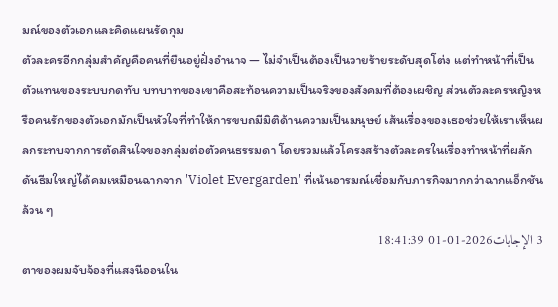มณ์ของตัวเอกและคิดแผนรัดกุม
ตัวละครอีกกลุ่มสำคัญคือคนที่ยืนอยู่ฝั่งอำนาจ — ไม่จำเป็นต้องเป็นวายร้ายระดับสุดโต่ง แต่ทำหน้าที่เป็นตัวแทนของระบบกดทับ บทบาทของเขาคือสะท้อนความเป็นจริงของสังคมที่ต้องเผชิญ ส่วนตัวละครหญิงหรือคนรักของตัวเอกมักเป็นหัวใจที่ทำให้การขบถมีมิติด้านความเป็นมนุษย์ เส้นเรื่องของเธอช่วยให้เราเห็นผลกระทบจากการตัดสินใจของกลุ่มต่อตัวคนธรรมดา โดยรวมแล้วโครงสร้างตัวละครในเรื่องทำหน้าที่ผลักดันธีมใหญ่ได้คมเหมือนฉากจาก 'Violet Evergarden' ที่เน้นอารมณ์เชื่อมกับภารกิจมากกว่าฉากแอ็กชันล้วน ๆ
3 الإجابات2026-01-01 18:41:39
ตาของผมจับจ้องที่แสงนีออนใน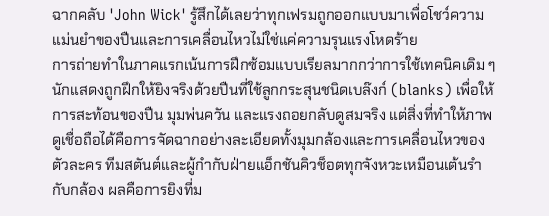ฉากคลับ 'John Wick' รู้สึกได้เลยว่าทุกเฟรมถูกออกแบบมาเพื่อโชว์ความแม่นยำของปืนและการเคลื่อนไหวไม่ใช่แค่ความรุนแรงโหดร้าย
การถ่ายทำในภาคแรกเน้นการฝึกซ้อมแบบเรียลมากกว่าการใช้เทคนิคเดิม ๆ นักแสดงถูกฝึกให้ยิงจริงด้วยปืนที่ใช้ลูกกระสุนชนิดเบล๊งก์ (blanks) เพื่อให้การสะท้อนของปืน มุมพ่นควัน และแรงถอยกลับดูสมจริง แต่สิ่งที่ทำให้ภาพดูเชื่อถือได้คือการจัดฉากอย่างละเอียดทั้งมุมกล้องและการเคลื่อนไหวของตัวละคร ทีมสตันต์และผู้กำกับฝ่ายแอ็กชันคิวช็อตทุกจังหวะเหมือนเต้นรำกับกล้อง ผลคือการยิงที่ม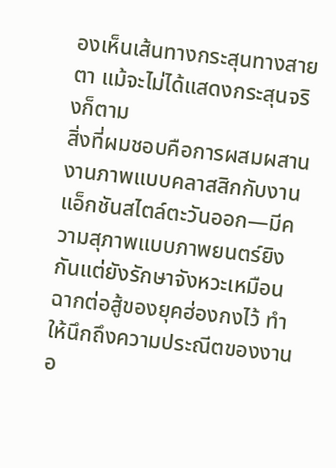องเห็นเส้นทางกระสุนทางสายตา แม้จะไม่ได้แสดงกระสุนจริงก็ตาม
สิ่งที่ผมชอบคือการผสมผสานงานภาพแบบคลาสสิกกับงานแอ็กชันสไตล์ตะวันออก—มีความสุภาพแบบภาพยนตร์ยิงกันแต่ยังรักษาจังหวะเหมือนฉากต่อสู้ของยุคฮ่องกงไว้ ทำให้นึกถึงความประณีตของงานอ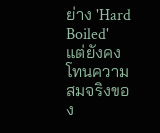ย่าง 'Hard Boiled' แต่ยังคงโทนความสมจริงของ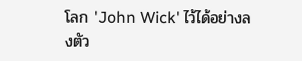โลก 'John Wick' ไว้ได้อย่างลงตัว